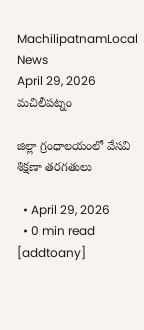MachilipatnamLocal News
April 29, 2026
మచిలీపట్నం

జిల్లా గ్రంధాలయంలో వేసవి శిక్షణా తరగతులు

  • April 29, 2026
  • 0 min read
[addtoany]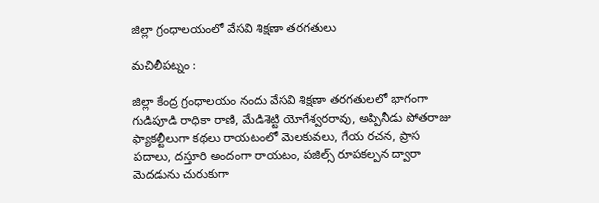జిల్లా గ్రంధాలయంలో వేసవి శిక్షణా తరగతులు

మచిలీపట్నం :

జిల్లా కేంద్ర గ్రంధాలయం నందు వేసవి శిక్షణా తరగతులలో భాగంగా గుడిపూడి రాధికా రాణి, మేడిశెట్టి యోగేశ్వరరావు, అప్పినీడు పోతరాజు ఫ్యాకల్టీలుగా కథలు రాయటంలో మెలకువలు, గేయ రచన, ప్రాస పదాలు, దస్తూరి అందంగా రాయటం, పజిల్స్ రూపకల్పన ద్వారా మెదడును చురుకుగా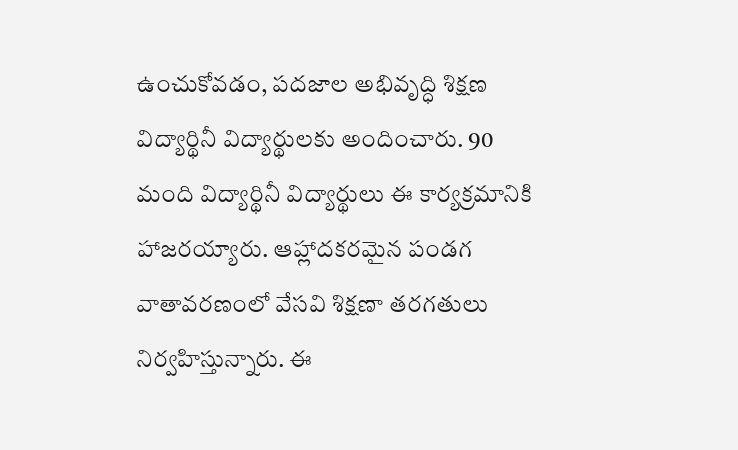ఉంచుకోవడం, పదజాల అభివృద్ధి శిక్షణ విద్యార్థినీ విద్యార్థులకు అందించారు. 90 మంది విద్యార్థినీ విద్యార్థులు ఈ కార్యక్రమానికి హాజరయ్యారు. ఆహ్లాదకరమైన పండగ వాతావరణంలో వేసవి శిక్షణా తరగతులు నిర్వహిస్తున్నారు. ఈ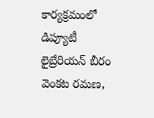కార్యక్రమంలో డిప్యూటీ లైబ్రేరియన్ బీరం వెంకట రమణ,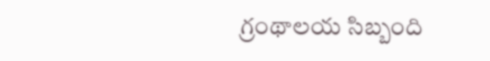గ్రంథాలయ సిబ్బంది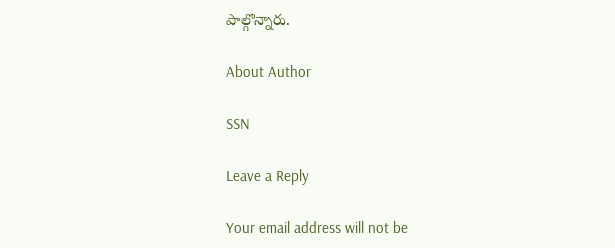పాల్గొన్నారు.

About Author

SSN

Leave a Reply

Your email address will not be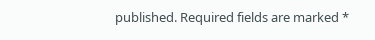published. Required fields are marked *